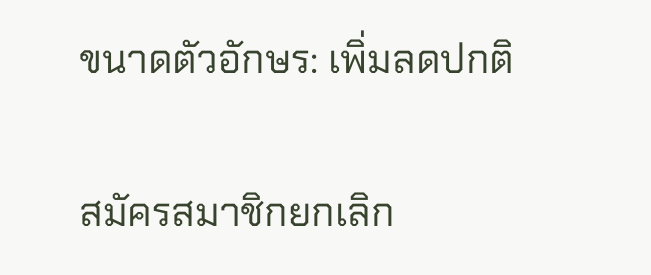ขนาดตัวอักษร: เพิ่มลดปกติ


สมัครสมาชิกยกเลิก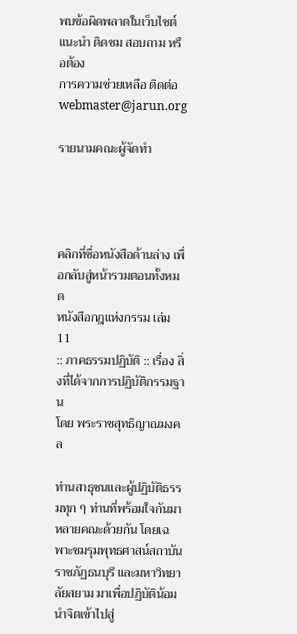พบข้อผิดพลาดในเว็บไซต์
แนะนำ ติดชม สอบถาม หรือต้อง
การความช่วยเหลือ ติดต่อ
webmaster@jarun.org

รายนามคณะผู้จัดทำ




คลิกที่ชื่อหนังสือด้านล่าง เพื่อกลับสู่หน้ารวมตอนทั้งหมด
หนังสือกฎแห่งกรรม เล่ม 11
:: ภาคธรรมปฏิบัติ :: เรื่อง สิ่งที่ได้จากการปฏิบัติกรรมฐาน
โดย พระราชสุทธิญาณมงคล

ท่านสาธุชนและผู้ปฏิบัติธรรมทุก ๆ ท่านที่พร้อมใจกันมาหลายคณะด้วยกัน โดยเฉพาะชมรุมพุทธศาสน์สถาบันราชภัฏธนบุรี และมหาวิทยาลัยสยาม มาเพื่อปฏิบัติน้อมนำจิตเข้าไปสู่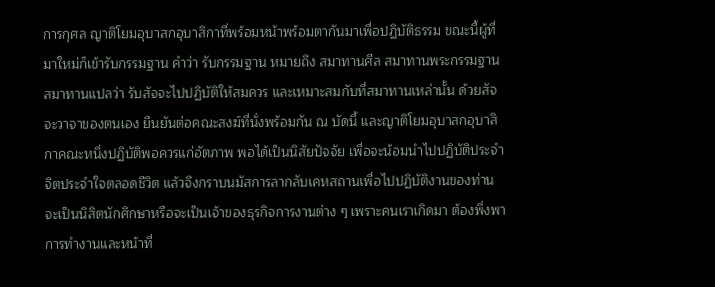การกุศล ญาติโยมอุบาสกอุบาสิกาที่พร้อมหน้าพร้อมตากันมาเพื่อปฏิบัติธรรม ขณะนี้ผู้ที่มาใหม่ก็เข้ารับกรรมฐาน คำว่า รับกรรมฐาน หมายถึง สมาทานศีล สมาทานพระกรรมฐาน สมาทานแปลว่า รับสัจจะไปปฏิบัติให้สมควร และเหมาะสมกับที่สมาทานเหล่านั้น ด้วยสัจจะวาจาของตนเอง ยืนยันต่อคณะสงฆ์ที่นั่งพร้อมกัน ณ บัดนี้ และญาติโยมอุบาสกอุบาสิกาคณะหนึ่งปฏิบัติพอควรแก่อัตภาพ พอได้เป็นนิสัยปัจจัย เพื่อจะน้อมนำไปปฏิบัติประจำจิตประจำใจตลอดชีวิต แล้วจึงกราบนมัสการลากลับเคหสถานเพื่อไปปฏิบัติงานของท่าน จะเป็นนิสิตนักศึกษาหรือจะเป็นเจ้าของธุรกิจการงานต่าง ๆ เพราะคนเราเกิดมา ต้องพึ่งพาการทำงานและหน้าที่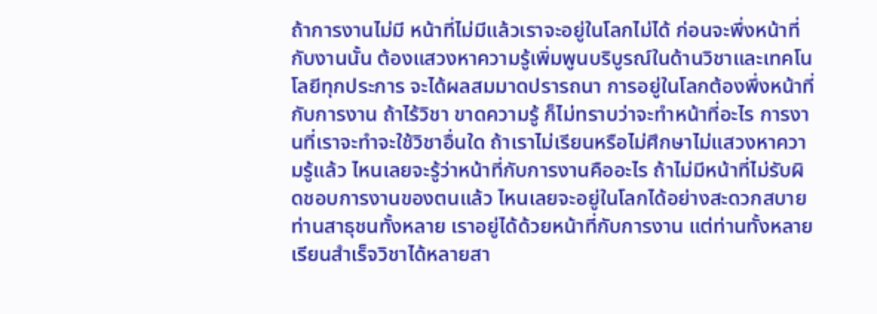ถ้าการงานไม่มี หน้าที่ไม่มีแล้วเราจะอยู่ในโลกไม่ได้ ก่อนจะพึ่งหน้าที่กับงานนั้น ต้องแสวงหาความรู้เพิ่มพูนบริบูรณ์ในด้านวิชาและเทคโนโลยีทุกประการ จะได้ผลสมมาดปรารถนา การอยู่ในโลกต้องพึ่งหน้าที่กับการงาน ถ้าไร้วิชา ขาดความรู้ ก็ไม่ทราบว่าจะทำหน้าที่อะไร การงานที่เราจะทำจะใช้วิชาอื่นใด ถ้าเราไม่เรียนหรือไม่ศึกษาไม่แสวงหาความรู้แล้ว ไหนเลยจะรู้ว่าหน้าที่กับการงานคืออะไร ถ้าไม่มีหน้าที่ไม่รับผิดชอบการงานของตนแล้ว ไหนเลยจะอยู่ในโลกได้อย่างสะดวกสบาย ท่านสาธุชนทั้งหลาย เราอยู่ได้ด้วยหน้าที่กับการงาน แต่ท่านทั้งหลายเรียนสำเร็จวิชาได้หลายสา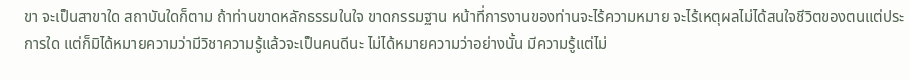ขา จะเป็นสาขาใด สถาบันใดก็ตาม ถ้าท่านขาดหลักธรรมในใจ ขาดกรรมฐาน หน้าที่การงานของท่านจะไร้ความหมาย จะไร้เหตุผลไม่ได้สนใจชีวิตของตนแต่ประการใด แต่ก็มิได้หมายความว่ามีวิชาความรู้แล้วจะเป็นคนดีนะ ไม่ได้หมายความว่าอย่างนั้น มีความรู้แต่ไม่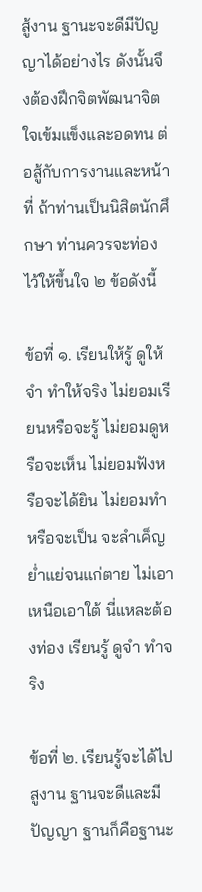สู้งาน ฐานะจะดีมีปัญญาได้อย่างไร ดังนั้นจึงต้องฝึกจิตพัฒนาจิตใจเข้มแข็งและอดทน ต่อสู้กับการงานและหน้าที่ ถ้าท่านเป็นนิสิตนักศึกษา ท่านควรจะท่องไว้ให้ขึ้นใจ ๒ ข้อดังนี้

ข้อที่ ๑. เรียนให้รู้ ดูให้จำ ทำให้จริง ไม่ยอมเรียนหรือจะรู้ ไม่ยอมดูหรือจะเห็น ไม่ยอมฟังหรือจะได้ยิน ไม่ยอมทำหรือจะเป็น จะลำเค็ญย่ำแย่จนแก่ตาย ไม่เอาเหนือเอาใต้ นี่แหละต้องท่อง เรียนรู้ ดูจำ ทำจริง

ข้อที่ ๒. เรียนรู้จะได้ไปสูงาน ฐานจะดีและมีปัญญา ฐานก็คือฐานะ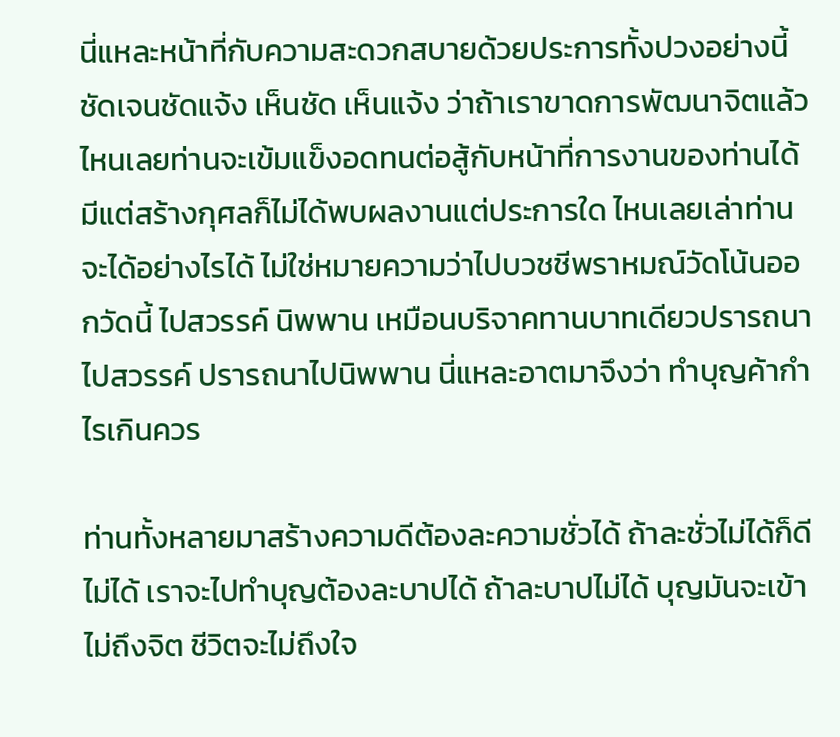นี่แหละหน้าที่กับความสะดวกสบายด้วยประการทั้งปวงอย่างนี้ ชัดเจนชัดแจ้ง เห็นชัด เห็นแจ้ง ว่าถ้าเราขาดการพัฒนาจิตแล้ว ไหนเลยท่านจะเข้มแข็งอดทนต่อสู้กับหน้าที่การงานของท่านได้ มีแต่สร้างกุศลก็ไม่ได้พบผลงานแต่ประการใด ไหนเลยเล่าท่านจะได้อย่างไรได้ ไม่ใช่หมายความว่าไปบวชชีพราหมณ์วัดโน้นออกวัดนี้ ไปสวรรค์ นิพพาน เหมือนบริจาคทานบาทเดียวปรารถนาไปสวรรค์ ปรารถนาไปนิพพาน นี่แหละอาตมาจึงว่า ทำบุญค้ากำไรเกินควร

ท่านทั้งหลายมาสร้างความดีต้องละความชั่วได้ ถ้าละชั่วไม่ได้ก็ดีไม่ได้ เราจะไปทำบุญต้องละบาปได้ ถ้าละบาปไม่ได้ บุญมันจะเข้าไม่ถึงจิต ชีวิตจะไม่ถึงใจ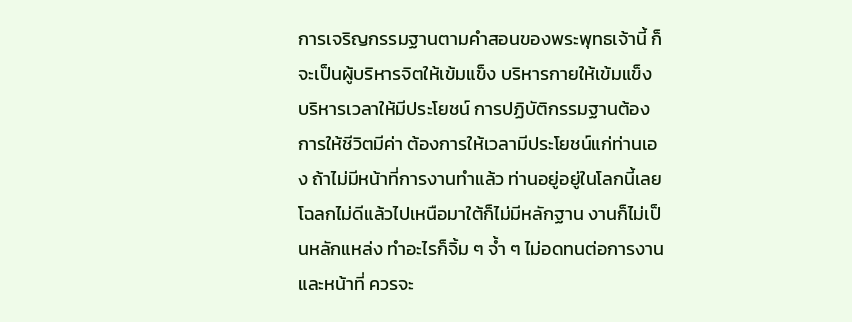การเจริญกรรมฐานตามคำสอนของพระพุทธเจ้านี้ ก็จะเป็นผู้บริหารจิตให้เข้มแข็ง บริหารกายให้เข้มแข็ง บริหารเวลาให้มีประโยชน์ การปฏิบัติกรรมฐานต้องการให้ชีวิตมีค่า ต้องการให้เวลามีประโยชน์แก่ท่านเอง ถ้าไม่มีหน้าที่การงานทำแล้ว ท่านอยู่อยู่ในโลกนี้เลย โฉลกไม่ดีแล้วไปเหนือมาใต้ก็ไม่มีหลักฐาน งานก็ไม่เป็นหลักแหล่ง ทำอะไรก็จิ้ม ๆ จ้ำ ๆ ไม่อดทนต่อการงาน และหน้าที่ ควรจะ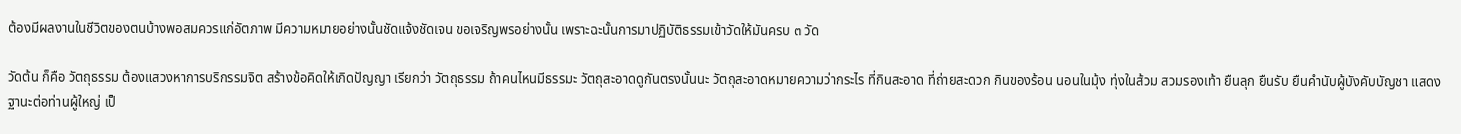ต้องมีผลงานในชีวิตของตนบ้างพอสมควรแก่อัตภาพ มีความหมายอย่างนั้นชัดแจ้งชัดเจน ขอเจริญพรอย่างนั้น เพราะฉะนั้นการมาปฏิบัติธรรมเข้าวัดให้มันครบ ๓ วัด

วัดต้น ก็คือ วัตถุธรรม ต้องแสวงหาการบริกรรมจิต สร้างข้อคิดให้เกิดปัญญา เรียกว่า วัตถุธรรม ถ้าคนไหนมีธรรมะ วัตถุสะอาดดูกันตรงนั้นนะ วัตถุสะอาดหมายความว่ากระไร ที่กินสะอาด ที่ถ่ายสะดวก กินของร้อน นอนในมุ้ง ทุ่งในส้วม สวมรองเท้า ยืนลุก ยืนรับ ยืนคำนับผู้บังคับบัญชา แสดงฐานะต่อท่านผู้ใหญ่ เป็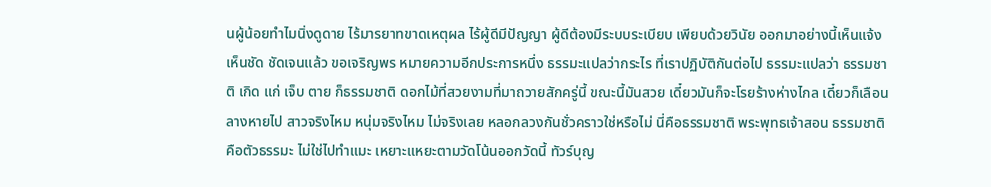นผู้น้อยทำไมนิ่งดูดาย ไร้มารยาทขาดเหตุผล ไร้ผู้ดีมีปัญญา ผู้ดีต้องมีระบบระเบียบ เพียบด้วยวินัย ออกมาอย่างนี้เห็นแจ้งเห็นชัด ชัดเจนแล้ว ขอเจริญพร หมายความอีกประการหนึ่ง ธรรมะแปลว่ากระไร ที่เราปฏิบัติกันต่อไป ธรรมะแปลว่า ธรรมชาติ เกิด แก่ เจ็บ ตาย ก็ธรรมชาติ ดอกไม้ที่สวยงามที่มาถวายสักครู่นี้ ขณะนี้มันสวย เดี๋ยวมันก็จะโรยร้างห่างไกล เดี๋ยวก็เลือนลางหายไป สาวจริงไหม หนุ่มจริงไหม ไม่จริงเลย หลอกลวงกันชั่วคราวใช่หรือไม่ นี่คือธรรมชาติ พระพุทธเจ้าสอน ธรรมชาติคือตัวธรรมะ ไม่ใช่ไปทำแมะ เหยาะแหยะตามวัดโน้นออกวัดนี้ ทัวร์บุญ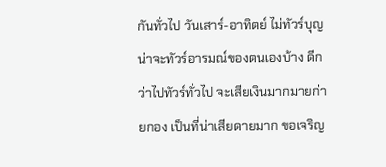กันทั่วไป วันเสาร์-อาทิตย์ ไม่ทัวร์บุญ น่าจะทัวร์อารมณ์ของตนเองบ้าง ดีกว่าไปทัวร์ทั่วไป จะเสียเงินมากมายก่ายกอง เป็นที่น่าเสียดายมาก ขอเจริญ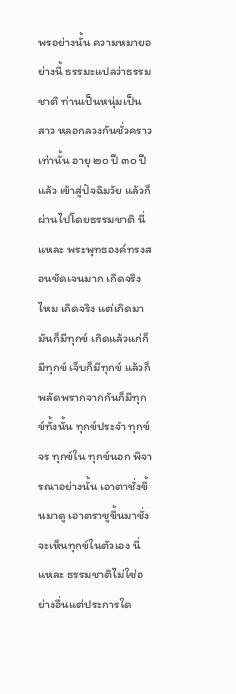พรอย่างนั้น ความหมายอย่างนี้ ธรรมะแปลว่าธรรมชาติ ท่านเป็นหนุ่มเป็นสาว หลอกลวงกันชั่วคราวเท่านั้น อายุ ๒๐ ปี ๓๐ ปีแล้ว เข้าสู่ปัจฉิมวัย แล้วก็ผ่านไปโดยธรรมชาติ นี่แหละ พระพุทธองค์ทรงสอนชัดเจนมาก เกิดจริงไหม เกิดจริง แต่เกิดมามันก็มีทุกข์ เกิดแล้วแก่ก็มีทุกข์ เจ็บก็มีทุกข์ แล้วก็พลัดพรากจากกันก็มีทุกข์ทั้งนั้น ทุกข์ประจำ ทุกข์จร ทุกข์ใน ทุกข์นอก พิจารณาอย่างนั้น เอาตาชั่งขึ้นมาดู เอาตราชูขึ้นมาชั่ง จะเห็นทุกข์ในตัวเอง นี่แหละ ธรรมชาติไม่ใช่อย่างอื่นแต่ประการใด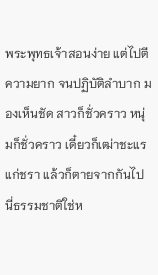พระพุทธเจ้าสอนง่าย แต่ไปตีความยาก จนปฏิบัติลำบาก มองเห็นชัด สาวก็ชั่วคราว หนุ่มก็ชั่วคราว เดี๋ยวก็เฒ่าชะแรแก่ชรา แล้วก็ตายจากกันไป นี่ธรรมชาติใช่ห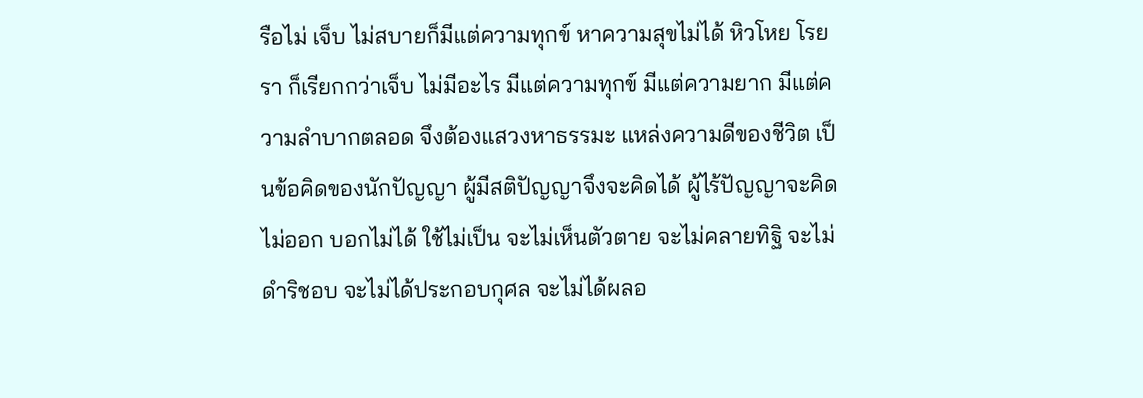รือไม่ เจ็บ ไม่สบายก็มีแต่ความทุกข์ หาความสุขไม่ได้ หิวโหย โรยรา ก็เรียกกว่าเจ็บ ไม่มีอะไร มีแต่ความทุกข์ มีแต่ความยาก มีแต่ความลำบากตลอด จึงต้องแสวงหาธรรมะ แหล่งความดีของชีวิต เป็นข้อคิดของนักปัญญา ผู้มีสติปัญญาจึงจะคิดได้ ผู้ไร้ปัญญาจะคิดไม่ออก บอกไม่ได้ ใช้ไม่เป็น จะไม่เห็นตัวตาย จะไม่คลายทิฐิ จะไม่ดำริชอบ จะไม่ได้ประกอบกุศล จะไม่ได้ผลอ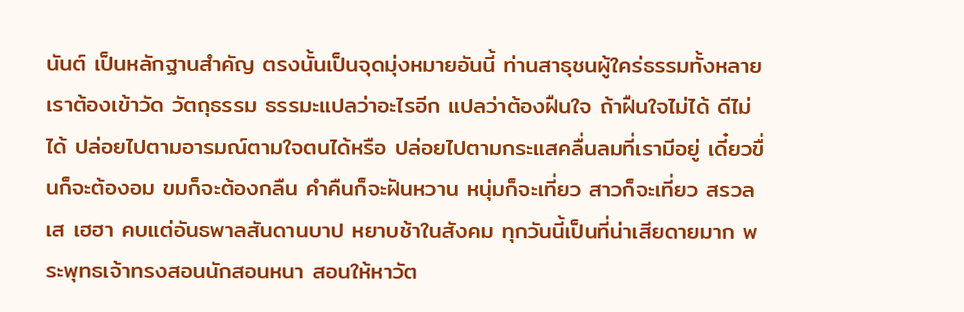นันต์ เป็นหลักฐานสำคัญ ตรงนั้นเป็นจุดมุ่งหมายอันนี้ ท่านสาธุชนผู้ใคร่ธรรมทั้งหลาย เราต้องเข้าวัด วัตถุธรรม ธรรมะแปลว่าอะไรอีก แปลว่าต้องฝืนใจ ถ้าฝืนใจไม่ได้ ดีไม่ได้ ปล่อยไปตามอารมณ์ตามใจตนได้หรือ ปล่อยไปตามกระแสคลื่นลมที่เรามีอยู่ เดี๋ยวขื่นก็จะต้องอม ขมก็จะต้องกลืน คำคืนก็จะฝันหวาน หนุ่มก็จะเที่ยว สาวก็จะเที่ยว สรวลเส เฮฮา คบแต่อันธพาลสันดานบาป หยาบช้าในสังคม ทุกวันนี้เป็นที่น่าเสียดายมาก พระพุทธเจ้าทรงสอนนักสอนหนา สอนให้หาวัต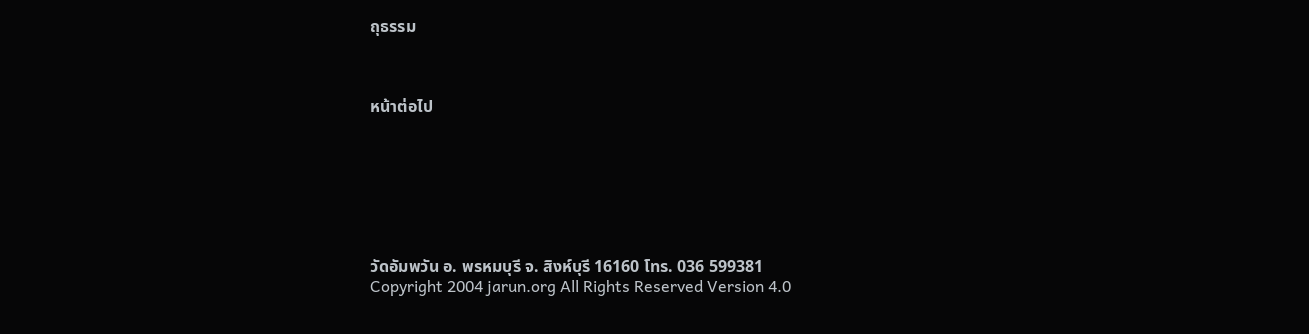ถุธรรม



หน้าต่อไป







วัดอัมพวัน อ. พรหมบุรี จ. สิงห์บุรี 16160 โทร. 036 599381
Copyright 2004 jarun.org All Rights Reserved Version 4.0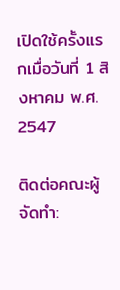เปิดใช้ครั้งแรกเมื่อวันที่ 1 สิงหาคม พ.ศ. 2547

ติดต่อคณะผู้จัดทำ: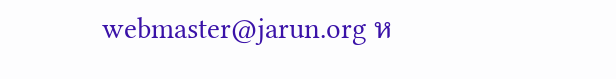webmaster@jarun.org ห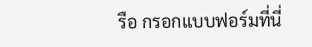รือ กรอกแบบฟอร์มที่นี่